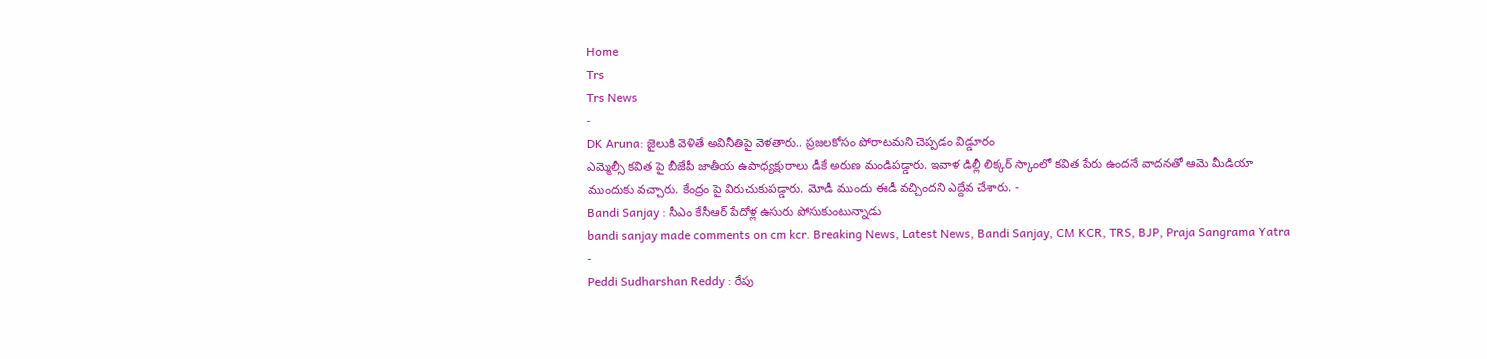Home
Trs
Trs News
-
DK Aruna: జైలుకి వెళితే అవినీతిపై వెళతారు.. ప్రజలకోసం పోరాటమని చెప్పడం విడ్డూరం
ఎమ్మెల్సీ కవిత పై బీజేపీ జాతీయ ఉపాధ్యక్షురాలు డీకే అరుణ మండిపడ్డారు. ఇవాళ డిల్లీ లిక్కర్ స్కాంలో కవిత పేరు ఉందనే వాదనతో ఆమె మీడియా ముందుకు వచ్చారు. కేంద్రం పై విరుచుకుపడ్డారు. మోడీ ముందు ఈడీ వచ్చిందని ఎద్దేవ చేశారు. -
Bandi Sanjay : సీఎం కేసీఆర్ పేదోళ్ల ఉసురు పోసుకుంటున్నాడు
bandi sanjay made comments on cm kcr. Breaking News, Latest News, Bandi Sanjay, CM KCR, TRS, BJP, Praja Sangrama Yatra -
Peddi Sudharshan Reddy : రేపు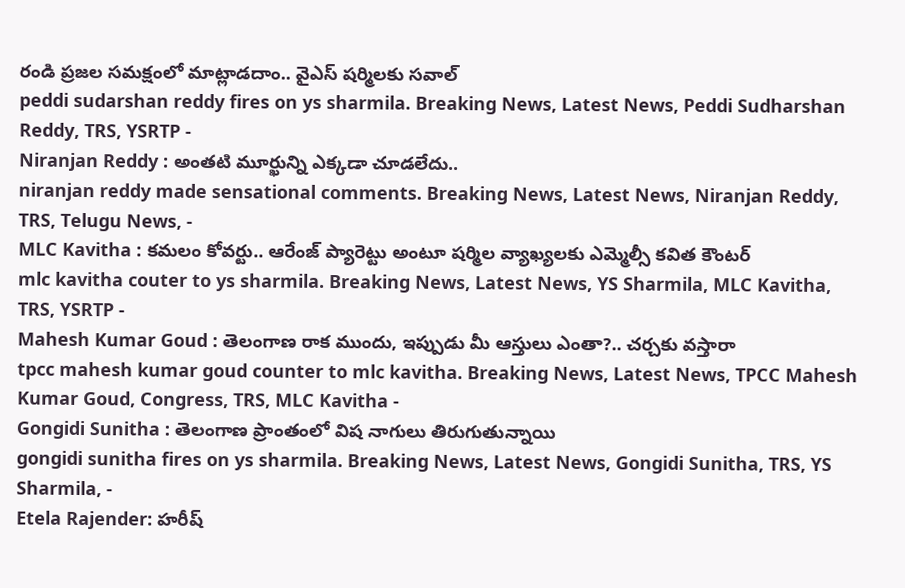రండి ప్రజల సమక్షంలో మాట్లాడదాం.. వైఎస్ షర్మిలకు సవాల్
peddi sudarshan reddy fires on ys sharmila. Breaking News, Latest News, Peddi Sudharshan Reddy, TRS, YSRTP -
Niranjan Reddy : అంతటి మూర్ఖున్ని ఎక్కడా చూడలేదు..
niranjan reddy made sensational comments. Breaking News, Latest News, Niranjan Reddy, TRS, Telugu News, -
MLC Kavitha : కమలం కోవర్టు.. ఆరేంజ్ ప్యారెట్టు అంటూ షర్మిల వ్యాఖ్యలకు ఎమ్మెల్సీ కవిత కౌంటర్
mlc kavitha couter to ys sharmila. Breaking News, Latest News, YS Sharmila, MLC Kavitha, TRS, YSRTP -
Mahesh Kumar Goud : తెలంగాణ రాక ముందు, ఇప్పుడు మీ ఆస్తులు ఎంతా?.. చర్చకు వస్తారా
tpcc mahesh kumar goud counter to mlc kavitha. Breaking News, Latest News, TPCC Mahesh Kumar Goud, Congress, TRS, MLC Kavitha -
Gongidi Sunitha : తెలంగాణ ప్రాంతంలో విష నాగులు తిరుగుతున్నాయి
gongidi sunitha fires on ys sharmila. Breaking News, Latest News, Gongidi Sunitha, TRS, YS Sharmila, -
Etela Rajender: హరీష్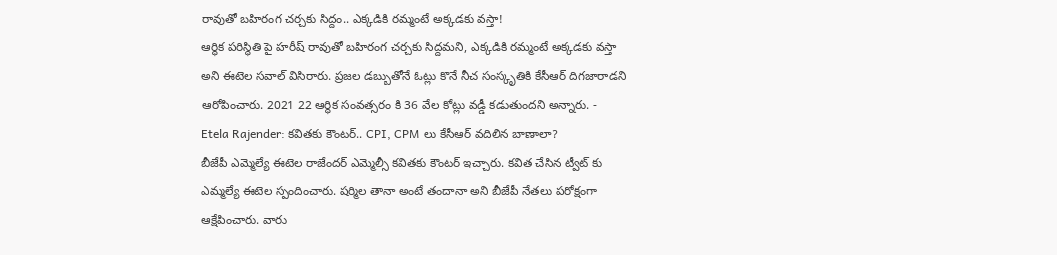రావుతో బహిరంగ చర్చకు సిద్దం.. ఎక్కడికి రమ్మంటే అక్కడకు వస్తా!
ఆర్థిక పరిస్థితి పై హరీష్ రావుతో బహిరంగ చర్చకు సిద్దమని, ఎక్కడికి రమ్మంటే అక్కడకు వస్తా అని ఈటెల సవాల్ విసిరారు. ప్రజల డబ్బుతోనే ఓట్లు కొనే నీచ సంస్కృతికి కేసీఆర్ దిగజారాడని ఆరోపించారు. 2021 22 ఆర్థిక సంవత్సరం కి 36 వేల కోట్లు వడ్డీ కడుతుందని అన్నారు. -
Etela Rajender: కవితకు కౌంటర్.. CPI, CPM లు కేసీఆర్ వదిలిన బాణాలా?
బీజేపీ ఎమ్మెల్యే ఈటెల రాజేందర్ ఎమ్మెల్సీ కవితకు కౌంటర్ ఇచ్చారు. కవిత చేసిన ట్వీట్ కు ఎమ్మల్యే ఈటెల స్పందించారు. షర్మిల తానా అంటే తందానా అని బీజేపీ నేతలు పరోక్షంగా ఆక్షేపించారు. వారు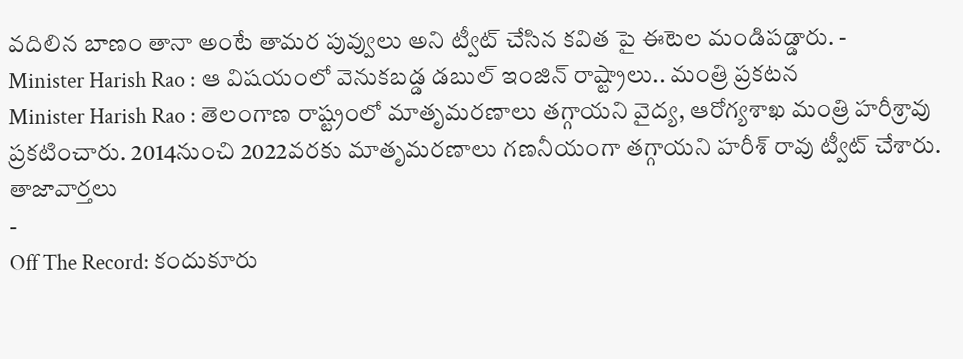వదిలిన బాణం తానా అంటే తామర పువ్వులు అని ట్వీట్ చేసిన కవిత పై ఈటెల మండిపడ్డారు. -
Minister Harish Rao : ఆ విషయంలో వెనుకబడ్డ డబుల్ ఇంజిన్ రాష్ట్రాలు.. మంత్రి ప్రకటన
Minister Harish Rao : తెలంగాణ రాష్ట్రంలో మాతృమరణాలు తగ్గాయని వైద్య, ఆరోగ్యశాఖ మంత్రి హరీశ్రావు ప్రకటించారు. 2014నుంచి 2022వరకు మాతృమరణాలు గణనీయంగా తగ్గాయని హరీశ్ రావు ట్వీట్ చేశారు.
తాజావార్తలు
-
Off The Record: కందుకూరు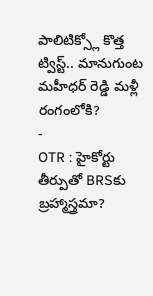పాలిటిక్స్లో కొత్త ట్విస్ట్.. మానుగుంట మహీధర్ రెడ్డి మళ్లీ రంగంలోకి?
-
OTR : హైకోర్టు తీర్పుతో BRSకు బ్రహ్మాస్త్రమా?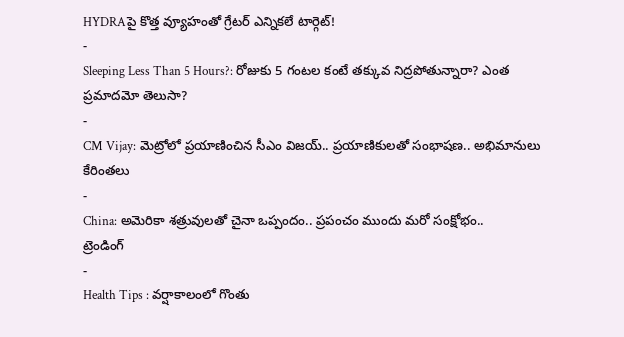HYDRAపై కొత్త వ్యూహంతో గ్రేటర్ ఎన్నికలే టార్గెట్!
-
Sleeping Less Than 5 Hours?: రోజుకు 5 గంటల కంటే తక్కువ నిద్రపోతున్నారా? ఎంత ప్రమాదమో తెలుసా?
-
CM Vijay: మెట్రోలో ప్రయాణించిన సీఎం విజయ్.. ప్రయాణికులతో సంభాషణ.. అభిమానులు కేరింతలు
-
China: అమెరికా శత్రువులతో చైనా ఒప్పందం.. ప్రపంచం ముందు మరో సంక్షోభం..
ట్రెండింగ్
-
Health Tips : వర్షాకాలంలో గొంతు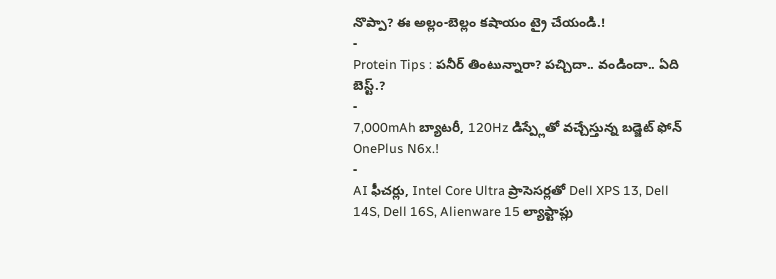నొప్పా? ఈ అల్లం-బెల్లం కషాయం ట్రై చేయండి.!
-
Protein Tips : పనీర్ తింటున్నారా? పచ్చిదా.. వండిందా.. ఏది బెస్ట్.?
-
7,000mAh బ్యాటరీ, 120Hz డిస్ప్లేతో వచ్చేస్తున్న బడ్జెట్ ఫోన్ OnePlus N6x.!
-
AI ఫీచర్లు, Intel Core Ultra ప్రాసెసర్లతో Dell XPS 13, Dell 14S, Dell 16S, Alienware 15 ల్యాప్టాప్లు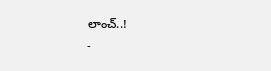లాంచ్..!
-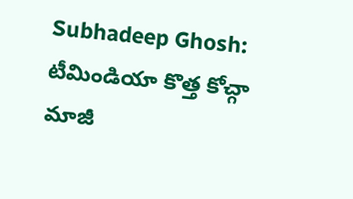Subhadeep Ghosh: టీమిండియా కొత్త కోచ్గా మాజీ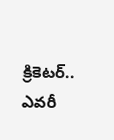క్రికెటర్.. ఎవరీ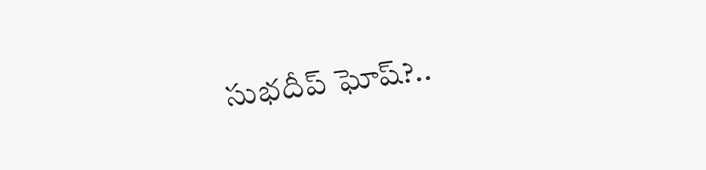సుభదీప్ ఘోష్?..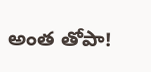అంత తోపా!